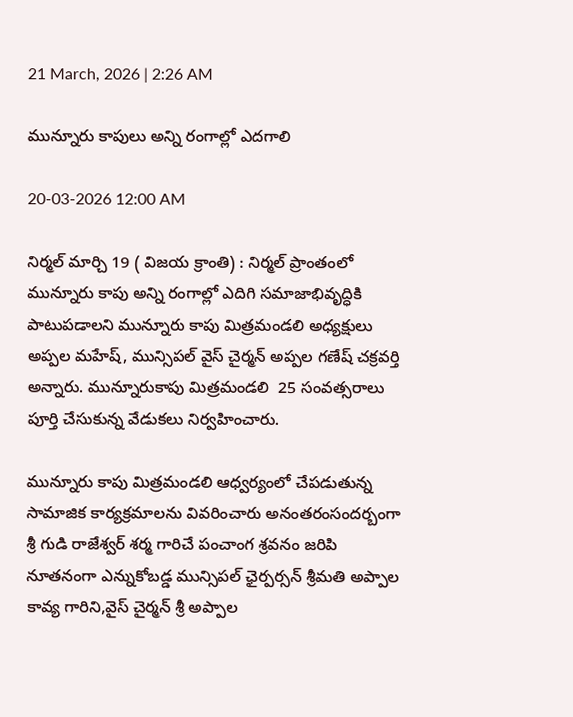21 March, 2026 | 2:26 AM

మున్నూరు కాపులు అన్ని రంగాల్లో ఎదగాలి

20-03-2026 12:00 AM

నిర్మల్ మార్చి 19 ( విజయ క్రాంతి) : నిర్మల్ ప్రాంతంలో మున్నూరు కాపు అన్ని రంగాల్లో ఎదిగి సమాజాభివృద్ధికి పాటుపడాలని మున్నూరు కాపు మిత్రమండలి అధ్యక్షులు అప్పల మహేష్, మున్సిపల్ వైస్ చైర్మన్ అప్పల గణేష్ చక్రవర్తి అన్నారు. మున్నూరుకాపు మిత్రమండలి  25 సంవత్సరాలు పూర్తి చేసుకున్న వేడుకలు నిర్వహించారు.

మున్నూరు కాపు మిత్రమండలి ఆధ్వర్యంలో చేపడుతున్న సామాజిక కార్యక్రమాలను వివరించారు అనంతరంసందర్బంగా శ్రీ గుడి రాజేశ్వర్ శర్మ గారిచే పంచాంగ శ్రవనం జరిపి నూతనంగా ఎన్నుకోబడ్డ మున్సిపల్ ఛైర్పర్సన్ శ్రీమతి అప్పాల కావ్య గారిని,వైస్ చైర్మన్ శ్రీ అప్పాల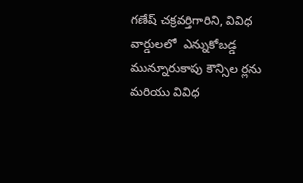గణేష్ చక్రవర్తిగారిని, వివిధ వార్డులలో  ఎన్నుకోబడ్డ మున్నూరుకాపు కౌన్సిల ర్లను మరియు వివిధ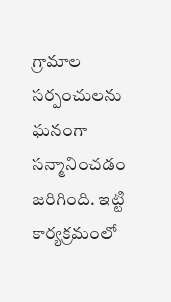గ్రామాల సర్పంచులను ఘనంగా సన్మానించడం జరిగింది. ఇట్టి కార్యక్రమంలో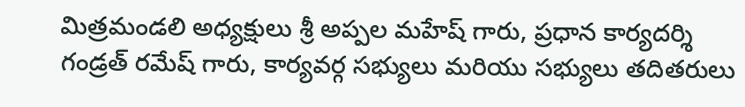మిత్రమండలి అధ్యక్షులు శ్రీ అప్పల మహేష్ గారు, ప్రధాన కార్యదర్శి గండ్రత్ రమేష్ గారు, కార్యవర్గ సభ్యులు మరియు సభ్యులు తదితరులు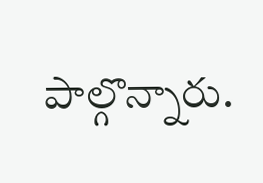పాల్గొన్నారు.